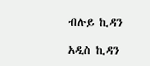ብሉይ ኪዳን

አዲስ ኪዳን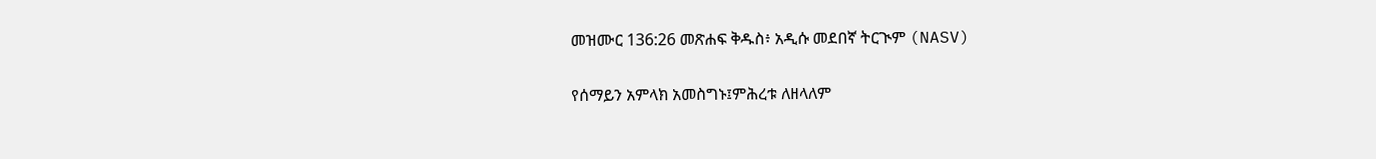መዝሙር 136:26 መጽሐፍ ቅዱስ፥ አዲሱ መደበኛ ትርጒም (NASV)

የሰማይን አምላክ አመስግኑ፤ምሕረቱ ለዘላለም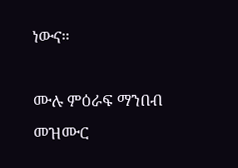ነውና።

ሙሉ ምዕራፍ ማንበብ መዝሙር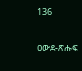136

ዐውደ-ጽሑፍ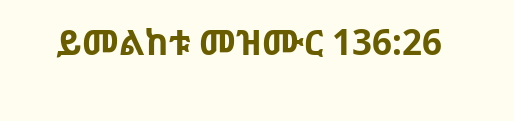ይመልከቱ መዝሙር 136:26